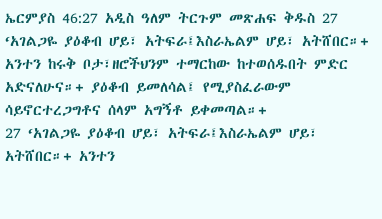ኤርምያስ 46:27 አዲስ ዓለም ትርጉም መጽሐፍ ቅዱስ 27 ‘አገልጋዬ ያዕቆብ ሆይ፣ አትፍራ፤እስራኤልም ሆይ፣ አትሸበር።+ አንተን ከሩቅ ቦታ፣ዘሮችህንም ተማርከው ከተወሰዱበት ምድር አድናለሁና።+ ያዕቆብ ይመለሳል፤ የሚያስፈራውም ሳይኖርተረጋግቶና ሰላም አግኝቶ ይቀመጣል።+
27 ‘አገልጋዬ ያዕቆብ ሆይ፣ አትፍራ፤እስራኤልም ሆይ፣ አትሸበር።+ አንተን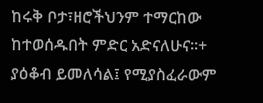ከሩቅ ቦታ፣ዘሮችህንም ተማርከው ከተወሰዱበት ምድር አድናለሁና።+ ያዕቆብ ይመለሳል፤ የሚያስፈራውም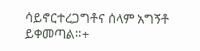ሳይኖርተረጋግቶና ሰላም አግኝቶ ይቀመጣል።+